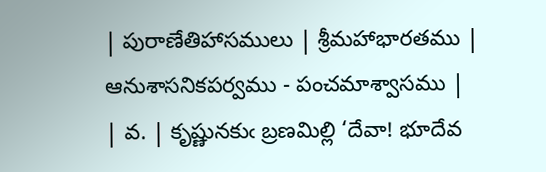| పురాణేతిహాసములు | శ్రీమహాభారతము | ఆనుశాసనికపర్వము - పంచమాశ్వాసము |
| వ. | కృష్ణునకుఁ బ్రణమిల్లి ‘దేవా! భూదేవ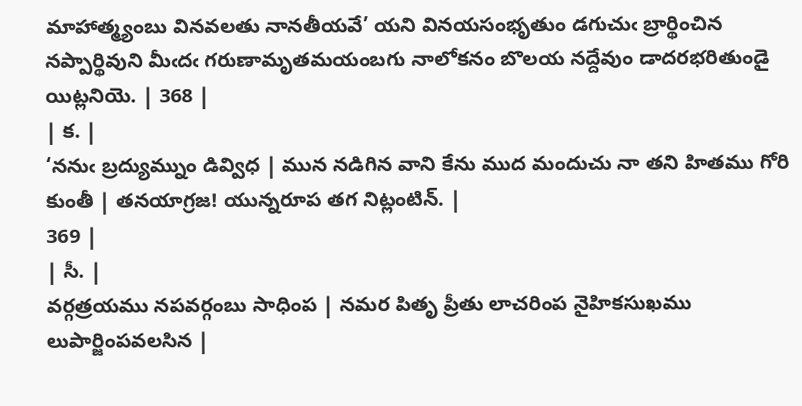మాహాత్మ్యంబు వినవలతు నానతీయవే’ యని వినయసంభృతుం డగుచుఁ బ్రార్థించిన నప్పార్థివుని మీఁదఁ గరుణామృతమయంబగు నాలోకనం బొలయ నద్దేవుం డాదరభరితుండై యిట్లనియె. | 368 |
| క. |
‘ననుఁ బ్రద్యుమ్నుం డివ్విధ | మున నడిగిన వాని కేను ముద మందుచు నా తని హితము గోరి కుంతీ | తనయాగ్రజ! యున్నరూప తగ నిట్లంటిన్. |
369 |
| సీ. |
వర్గత్రయము నపవర్గంబు సాధింప | నమర పితృ ప్రీతు లాచరింప నైహికసుఖము లుపార్జింపవలసిన |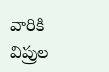వారికి విప్రుల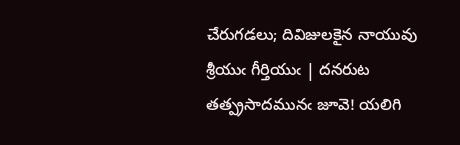చేరుగడలు; దివిజులకైన నాయువు శ్రీయుఁ గీర్తియుఁ | దనరుట తత్ప్రసాదమునఁ జూవె! యలిగి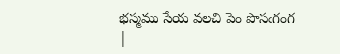భస్మము సేయ వలచి పెం పొసఁగంగ |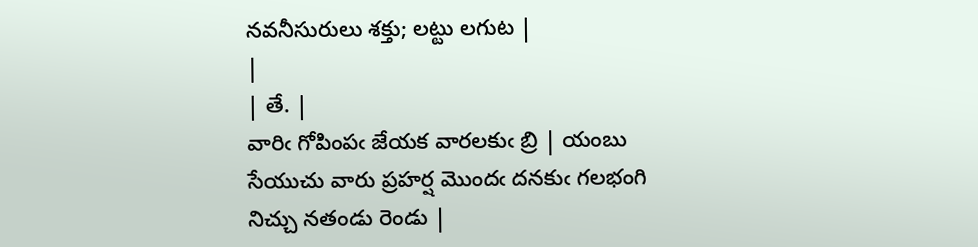నవనీసురులు శక్తు; లట్టు లగుట |
|
| తే. |
వారిఁ గోపింపఁ జేయక వారలకుఁ బ్రి | యంబు సేయుచు వారు ప్రహర్ష మొందఁ దనకుఁ గలభంగి నిచ్చు నతండు రెండు |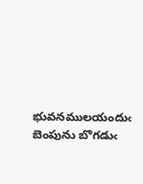భువనములయందుఁ బెంపును బొగడుఁ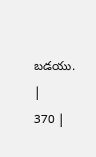బడయు. |
370 |